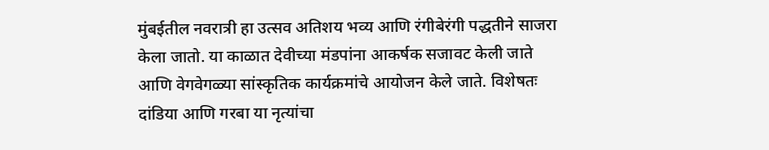मुंबईतील नवरात्री हा उत्सव अतिशय भव्य आणि रंगीबेरंगी पद्धतीने साजरा केला जातो. या काळात देवीच्या मंडपांना आकर्षक सजावट केली जाते आणि वेगवेगळ्या सांस्कृतिक कार्यक्रमांचे आयोजन केले जाते. विशेषतः दांडिया आणि गरबा या नृत्यांचा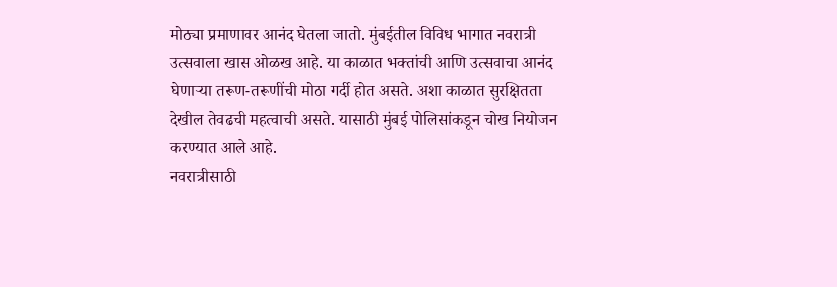मोठ्या प्रमाणावर आनंद घेतला जातो. मुंबईतील विविध भागात नवरात्री उत्सवाला खास ओळख आहे. या काळात भक्तांची आणि उत्सवाचा आनंद घेणाऱ्या तरूण-तरूणींची मोठा गर्दी होत असते. अशा काळात सुरक्षितता देखील तेवढची महत्वाची असते. यासाठी मुंबई पोलिसांकडून चोख नियोजन करण्यात आले आहे.
नवरात्रीसाठी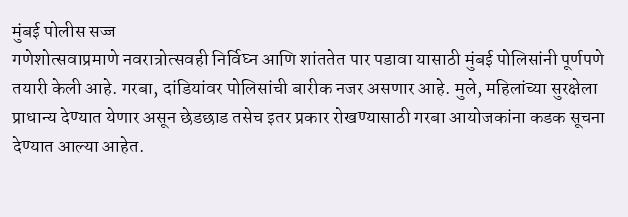मुंबई पोलीस सज्ज
गणेशोत्सवाप्रमाणे नवरात्रोत्सवही निर्विघ्न आणि शांततेत पार पडावा यासाठी मुंबई पोलिसांनी पूर्णपणे तयारी केली आहे. गरबा, दांडियांवर पोलिसांची बारीक नजर असणार आहे. मुले, महिलांच्या सुरक्षेला प्राधान्य देण्यात येणार असून छेडछाड तसेच इतर प्रकार रोखण्यासाठी गरबा आयोजकांना कडक सूचना देण्यात आल्या आहेत.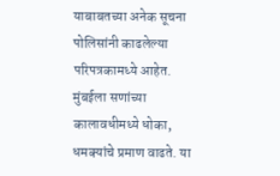याबाबतच्या अनेक सूचना पोलिसांनी काढलेल्या परिपत्रकामध्ये आहेत.
मुंबईला सणांच्या कालावधीमध्ये धोका, धमक्यांचे प्रमाण वाढते. या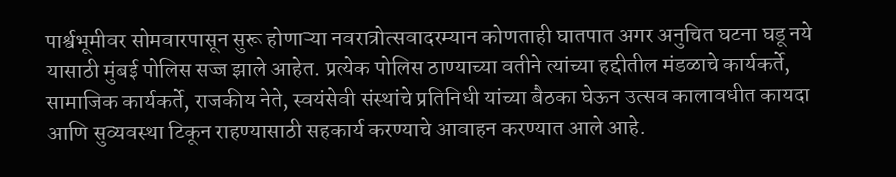पार्श्वभूमीवर सोमवारपासून सुरू होणाऱ्या नवरात्रोत्सवादरम्यान कोणताही घातपात अगर अनुचित घटना घडू नये यासाठी मुंबई पोलिस सज्ज झाले आहेत. प्रत्येक पोलिस ठाण्याच्या वतीने त्यांच्या हद्दीतील मंडळाचे कार्यकर्ते, सामाजिक कार्यकर्ते, राजकीय नेते, स्वयंसेवी संस्थांचे प्रतिनिधी यांच्या बैठका घेऊन उत्सव कालावधीत कायदा आणि सुव्यवस्था टिकून राहण्यासाठी सहकार्य करण्याचे आवाहन करण्यात आले आहे.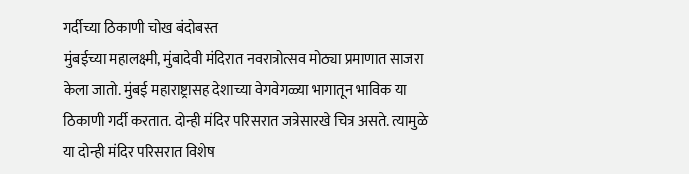गर्दीच्या ठिकाणी चोख बंदोबस्त
मुंबईच्या महालक्ष्मी, मुंबादेवी मंदिरात नवरात्रोत्सव मोठ्या प्रमाणात साजरा केला जातो. मुंबई महाराष्ट्रासह देशाच्या वेगवेगळ्या भागातून भाविक या ठिकाणी गर्दी करतात. दोन्ही मंदिर परिसरात जत्रेसारखे चित्र असते. त्यामुळे या दोन्ही मंदिर परिसरात विशेष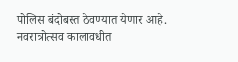पोलिस बंदोबस्त ठेवण्यात येणार आहे. नवरात्रोत्सव कालावधीत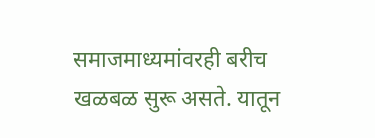समाजमाध्यमांवरही बरीच खळबळ सुरू असते. यातून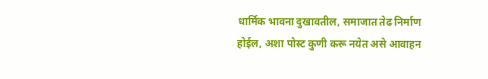धार्मिक भावना दुखावतील, समाजात तेढ निर्माण होईल, अशा पोस्ट कुणी करू नयेत असे आवाहन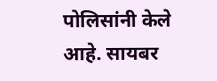पोलिसांनी केले आहे. सायबर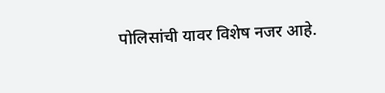पोलिसांची यावर विशेष नजर आहे.